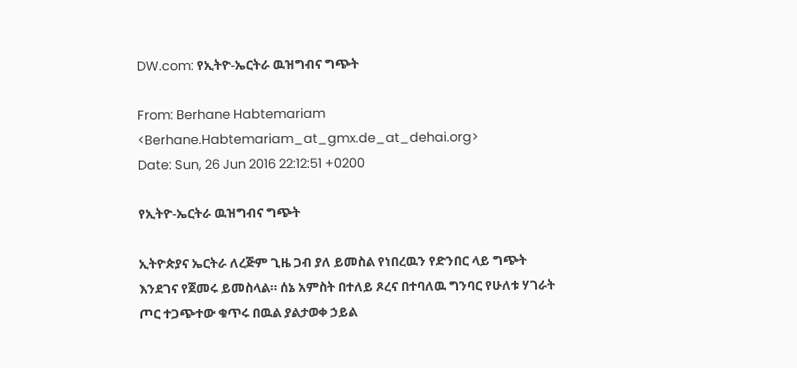DW.com: የኢትዮ-ኤርትራ ዉዝግብና ግጭት

From: Berhane Habtemariam <Berhane.Habtemariam_at_gmx.de_at_dehai.org>
Date: Sun, 26 Jun 2016 22:12:51 +0200

የኢትዮ-ኤርትራ ዉዝግብና ግጭት

ኢትዮጵያና ኤርትራ ለረጅም ጊዜ ጋብ ያለ ይመስል የነበረዉን የድንበር ላይ ግጭት እንደገና የጀመሩ ይመስላል። ሰኔ አምስት በተለይ ጾረና በተባለዉ ግንባር የሁለቱ ሃገራት ጦር ተጋጭተው ቁጥሩ በዉል ያልታወቀ ኃይል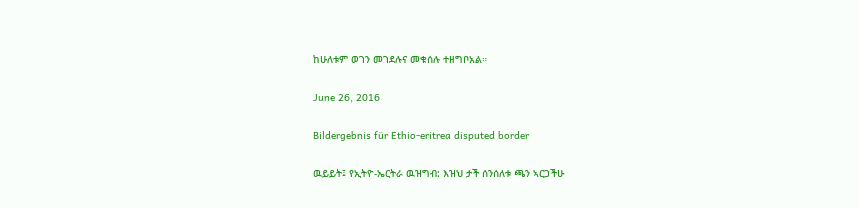ከሁለቱም ወገን መገደሉና መቁሰሉ ተዘግቦአል።

June 26, 2016

Bildergebnis für Ethio-eritrea disputed border

ዉይይት፤ የኢትዮ-ኤርትራ ዉዝግብ: እዝህ ታች ሰንሰለቱ ጫን ኣርጋችሁ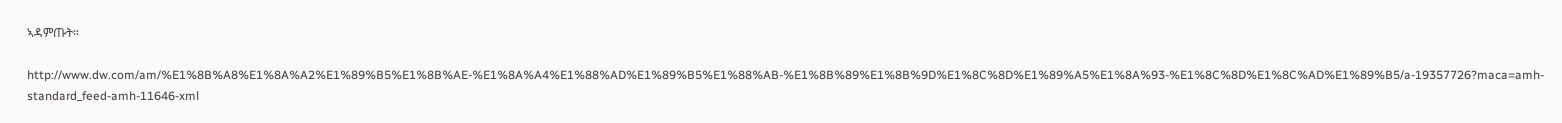ኣዳምጡት።

http://www.dw.com/am/%E1%8B%A8%E1%8A%A2%E1%89%B5%E1%8B%AE-%E1%8A%A4%E1%88%AD%E1%89%B5%E1%88%AB-%E1%8B%89%E1%8B%9D%E1%8C%8D%E1%89%A5%E1%8A%93-%E1%8C%8D%E1%8C%AD%E1%89%B5/a-19357726?maca=amh-standard_feed-amh-11646-xml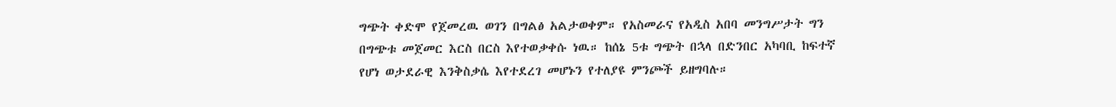ግጭት ቀድሞ የጀመረዉ ወገን በግልፅ አልታወቀም። የአስመራና የአዲስ አበባ መንግሥታት ግን በግጭቱ መጀመር እርስ በርስ እየተወቃቀሱ ነዉ። ከሰኔ 5ቱ ግጭት በኋላ በድንበር አካባቢ ከፍተኛ የሆነ ወታደራዊ እንቅስቃሴ እየተደረገ መሆኑን የተለያዩ ምንጮች ይዘግባሉ።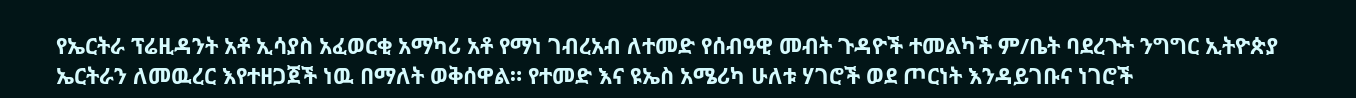የኤርትራ ፕሬዚዳንት አቶ ኢሳያስ አፈወርቂ አማካሪ አቶ የማነ ገብረአብ ለተመድ የሰብዓዊ መብት ጉዳዮች ተመልካች ም/ቤት ባደረጉት ንግግር ኢትዮጵያ ኤርትራን ለመዉረር እየተዘጋጀች ነዉ በማለት ወቅሰዋል። የተመድ እና ዩኤስ አሜሪካ ሁለቱ ሃገሮች ወደ ጦርነት እንዳይገቡና ነገሮች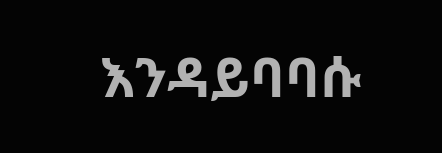እንዳይባባሱ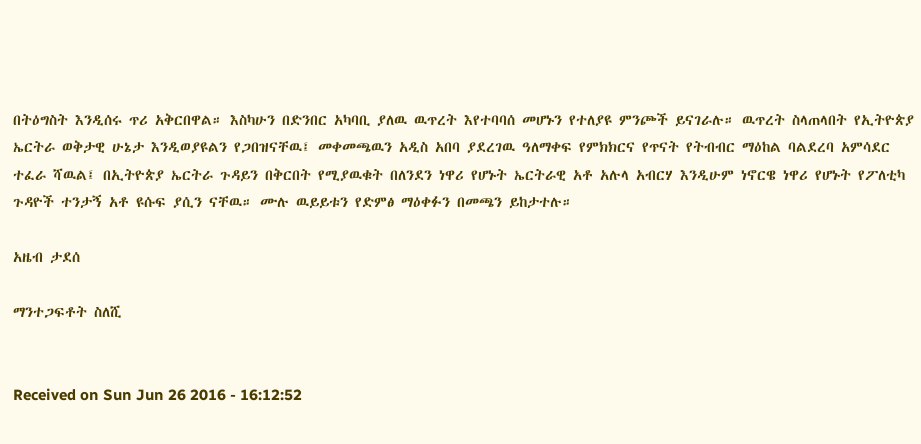በትዕግስት እንዲሰሩ ጥሪ አቅርበዋል። እስካሁን በድንበር አካባቢ ያለዉ ዉጥረት እየተባባሰ መሆኑን የተለያዩ ምንጮች ይናገራሉ። ዉጥረት ስላጠላበት የኢትዮጵያ ኤርትራ ወቅታዊ ሁኔታ እንዲወያዩልን የጋበዝናቸዉ፤ መቀመጫዉን አዲስ አበባ ያደረገዉ ዓለማቀፍ የምክክርና የጥናት የትብብር ማዕከል ባልደረባ አምሳደር ተፈራ ሻዉል፤ በኢትዮጵያ ኤርትራ ጉዳይን በቅርበት የሚያዉቁት በለንደን ነዋሪ የሆኑት ኤርትራዊ አቶ አሉላ አብርሃ እንዲሁም ነኖርዌ ነዋሪ የሆኑት የፖለቲካ ጉዳዮች ተንታኝ አቶ ዩሱፍ ያሲን ናቸዉ። ሙሉ ዉይይቱን የድምፅ ማዕቀፉን በመጫን ይከታተሉ።

አዜብ ታደሰ

ማንተጋፍቶት ስለሺ


Received on Sun Jun 26 2016 - 16:12:52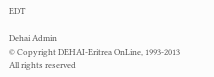EDT

Dehai Admin
© Copyright DEHAI-Eritrea OnLine, 1993-2013
All rights reserved